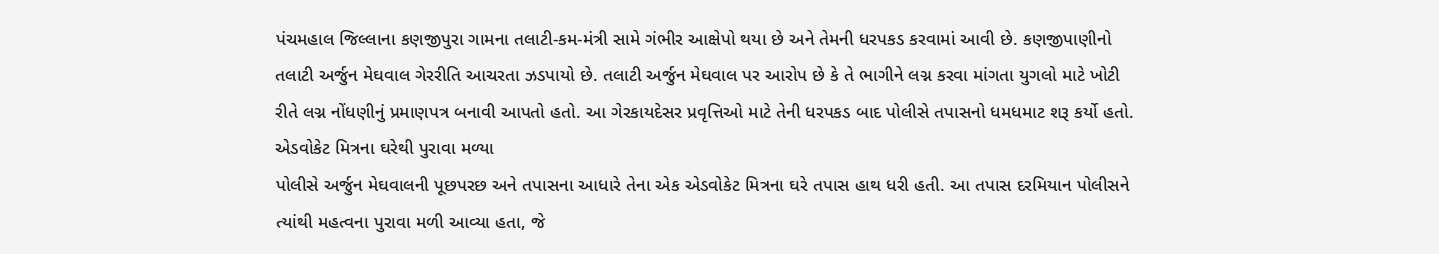પંચમહાલ જિલ્લાના કણજીપુરા ગામના તલાટી-કમ-મંત્રી સામે ગંભીર આક્ષેપો થયા છે અને તેમની ધરપકડ કરવામાં આવી છે. કણજીપાણીનો તલાટી અર્જુન મેઘવાલ ગેરરીતિ આચરતા ઝડપાયો છે. તલાટી અર્જુન મેઘવાલ પર આરોપ છે કે તે ભાગીને લગ્ન કરવા માંગતા યુગલો માટે ખોટી રીતે લગ્ન નોંધણીનું પ્રમાણપત્ર બનાવી આપતો હતો. આ ગેરકાયદેસર પ્રવૃત્તિઓ માટે તેની ધરપકડ બાદ પોલીસે તપાસનો ધમધમાટ શરૂ કર્યો હતો.
એડવોકેટ મિત્રના ઘરેથી પુરાવા મળ્યા
પોલીસે અર્જુન મેઘવાલની પૂછપરછ અને તપાસના આધારે તેના એક એડવોકેટ મિત્રના ઘરે તપાસ હાથ ધરી હતી. આ તપાસ દરમિયાન પોલીસને ત્યાંથી મહત્વના પુરાવા મળી આવ્યા હતા, જે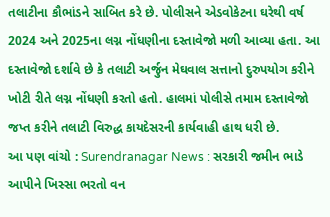તલાટીના કૌભાંડને સાબિત કરે છે. પોલીસને એડવોકેટના ઘરેથી વર્ષ 2024 અને 2025ના લગ્ન નોંધણીના દસ્તાવેજો મળી આવ્યા હતા. આ દસ્તાવેજો દર્શાવે છે કે તલાટી અર્જુન મેઘવાલ સત્તાનો દુરુપયોગ કરીને ખોટી રીતે લગ્ન નોંધણી કરતો હતો. હાલમાં પોલીસે તમામ દસ્તાવેજો જપ્ત કરીને તલાટી વિરુદ્ધ કાયદેસરની કાર્યવાહી હાથ ધરી છે.
આ પણ વાંચો : Surendranagar News : સરકારી જમીન ભાડે આપીને ખિસ્સા ભરતો વન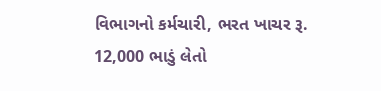વિભાગનો કર્મચારી, ભરત ખાચર રૂ. 12,000 ભાડું લેતો